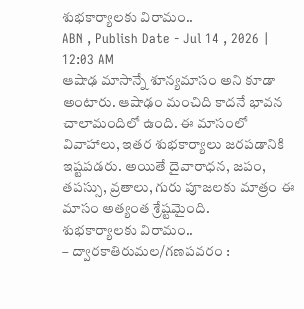శుభకార్యాలకు విరామం..
ABN , Publish Date - Jul 14 , 2026 | 12:03 AM
ఆషాఢ మాసాన్నే శూన్యమాసం అని కూడా అంటారు. ఆషాఢం మంచిది కాదనే భావన చాలామందిలో ఉంది. ఈ మాసంలో వివాహాలు, ఇతర శుభకార్యాలు జరపడానికి ఇష్టపడరు. అయితే దైవారాధన, జపం, తపస్సు, వ్రతాలు, గురు పూజలకు మాత్రం ఈ మాసం అత్యంత శ్రేష్టమైంది.
శుభకార్యాలకు విరామం..
– ద్వారకాతిరుమల/గణపవరం :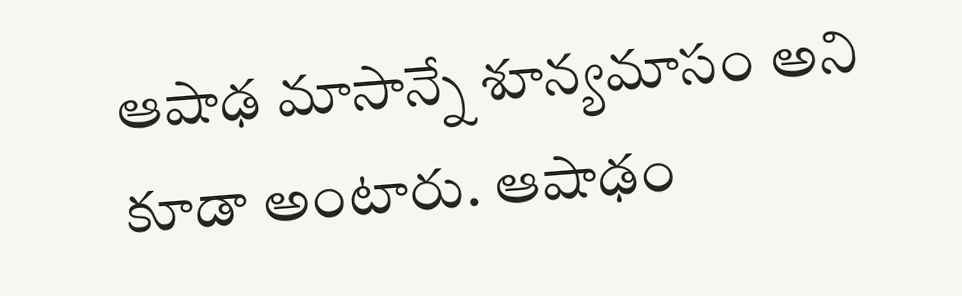ఆషాఢ మాసాన్నే శూన్యమాసం అని కూడా అంటారు. ఆషాఢం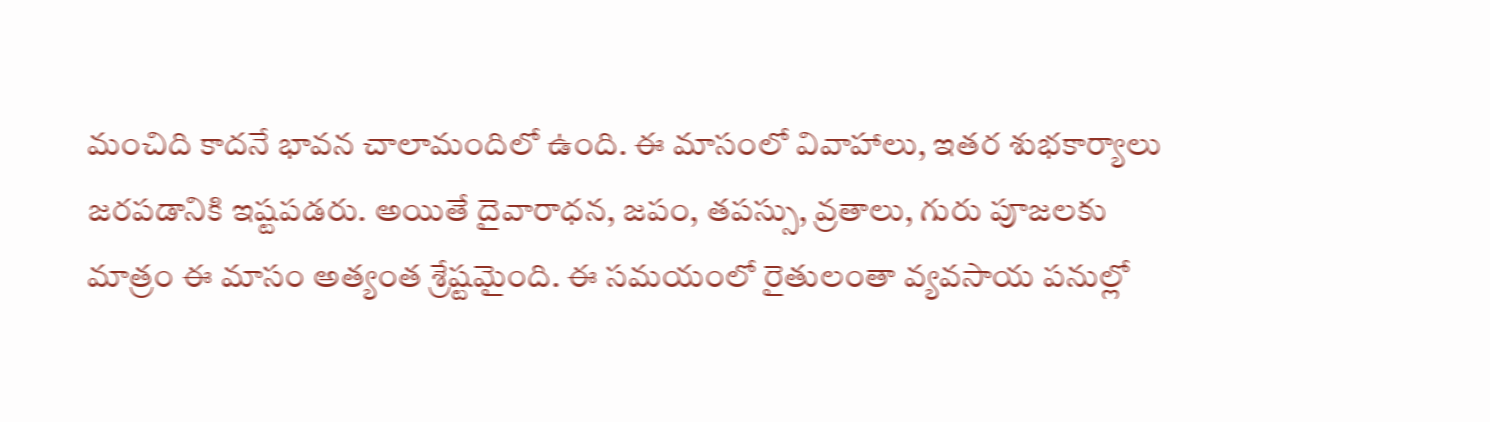మంచిది కాదనే భావన చాలామందిలో ఉంది. ఈ మాసంలో వివాహాలు, ఇతర శుభకార్యాలు జరపడానికి ఇష్టపడరు. అయితే దైవారాధన, జపం, తపస్సు, వ్రతాలు, గురు పూజలకు మాత్రం ఈ మాసం అత్యంత శ్రేష్టమైంది. ఈ సమయంలో రైతులంతా వ్యవసాయ పనుల్లో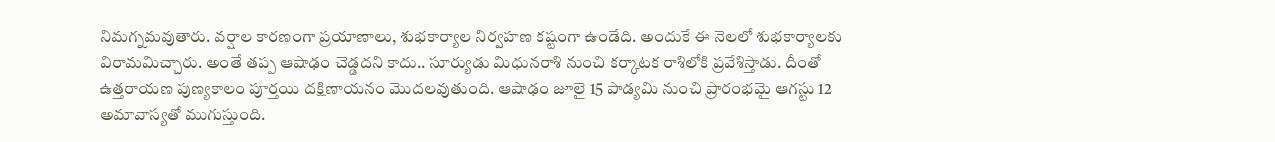నిమగ్నమవుతారు. వర్షాల కారణంగా ప్రయాణాలు, శుభకార్యాల నిర్వహణ కష్టంగా ఉండేది. అందుకే ఈ నెలలో శుభకార్యాలకు విరామమిచ్చారు. అంతే తప్ప ఆషాఢం చెడ్డదని కాదు.. సూర్యుడు మిధునరాశి నుంచి కర్కాటక రాశిలోకి ప్రవేశిస్తాడు. దీంతో ఉత్తరాయణ పుణ్యకాలం పూర్తయి దక్షిణాయనం మొదలవుతుంది. ఆషాఢం జూలై 15 పాడ్యమి నుంచి ప్రారంభమై ఆగస్టు 12 అమావాస్యతో ముగుస్తుంది.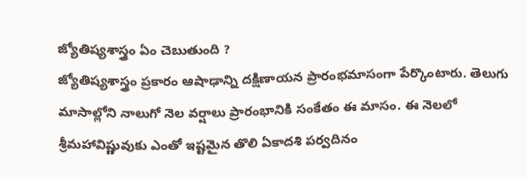జ్యోతిష్యశాస్త్రం ఏం చెబుతుంది ?
జ్యోతిష్యశాస్త్రం ప్రకారం ఆషాఢాన్ని దక్షిణాయన ప్రారంభమాసంగా పేర్కొంటారు. తెలుగు మాసాల్లోని నాలుగో నెల వర్షాలు ప్రారంభానికి సంకేతం ఈ మాసం. ఈ నెలలో శ్రీమహావిష్ణువుకు ఎంతో ఇష్టమైన తొలి ఏకాదశి పర్వదినం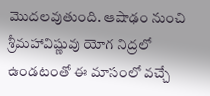మొదలవుతుంది. ఆషాఢం నుంచి శ్రీమహావిష్ణువు యోగ నిద్రలో ఉండటంతో ఈ మాసంలో వచ్చే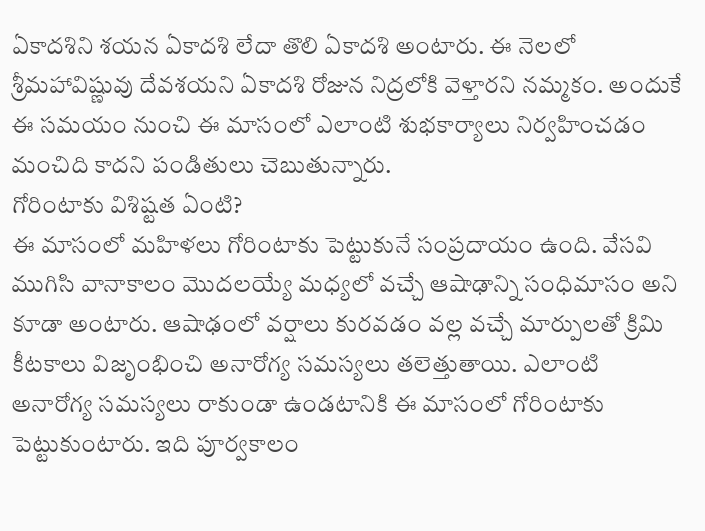ఏకాదశిని శయన ఏకాదశి లేదా తొలి ఏకాదశి అంటారు. ఈ నెలలో శ్రీమహావిష్ణువు దేవశయని ఏకాదశి రోజున నిద్రలోకి వెళ్తారని నమ్మకం. అందుకే ఈ సమయం నుంచి ఈ మాసంలో ఎలాంటి శుభకార్యాలు నిర్వహించడం మంచిది కాదని పండితులు చెబుతున్నారు.
గోరింటాకు విశిష్టత ఏంటి?
ఈ మాసంలో మహిళలు గోరింటాకు పెట్టుకునే సంప్రదాయం ఉంది. వేసవి ముగిసి వానాకాలం మొదలయ్యే మధ్యలో వచ్చే ఆషాఢాన్ని సంధిమాసం అని కూడా అంటారు. ఆషాఢంలో వర్షాలు కురవడం వల్ల వచ్చే మార్పులతో క్రిమి కీటకాలు విజృంభించి అనారోగ్య సమస్యలు తలెత్తుతాయి. ఎలాంటి అనారోగ్య సమస్యలు రాకుండా ఉండటానికి ఈ మాసంలో గోరింటాకు పెట్టుకుంటారు. ఇది పూర్వకాలం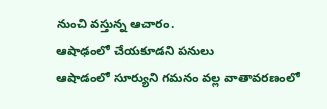నుంచి వస్తున్న ఆచారం.
ఆషాఢంలో చేయకూడని పనులు
ఆషాడంలో సూర్యుని గమనం వల్ల వాతావరణంలో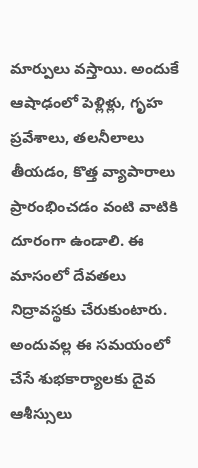మార్పులు వస్తాయి. అందుకే ఆషాఢంలో పెళ్లిళ్లు, గృహ ప్రవేశాలు, తలనీలాలు తీయడం, కొత్త వ్యాపారాలు ప్రారంభించడం వంటి వాటికి దూరంగా ఉండాలి. ఈ మాసంలో దేవతలు నిద్రావస్థకు చేరుకుంటారు. అందువల్ల ఈ సమయంలో చేసే శుభకార్యాలకు దైవ ఆశీస్సులు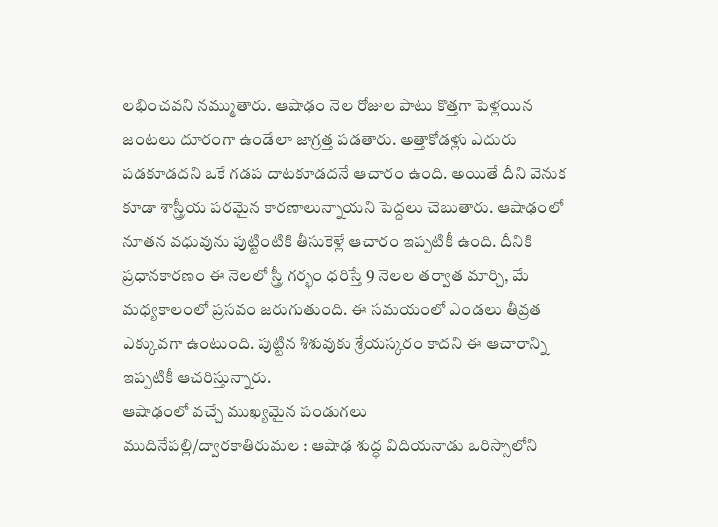లభించవని నమ్ముతారు. ఆషాఢం నెల రోజుల పాటు కొత్తగా పెళ్లయిన జంటలు దూరంగా ఉండేలా జాగ్రత్త పడతారు. అత్తాకోడళ్లు ఎదురు పడకూడదని ఒకే గడప దాటకూడదనే ఆచారం ఉంది. అయితే దీని వెనుక కూడా శాస్త్రీయ పరమైన కారణాలున్నాయని పెద్దలు చెబుతారు. ఆషాఢంలో నూతన వధువును పుట్టింటికి తీసుకెళ్లే ఆచారం ఇప్పటికీ ఉంది. దీనికి ప్రధానకారణం ఈ నెలలో స్త్రీ గర్భం ధరిస్తే 9 నెలల తర్వాత మార్చి, మే మధ్యకాలంలో ప్రసవం జరుగుతుంది. ఈ సమయంలో ఎండలు తీవ్రత ఎక్కువగా ఉంటుంది. పుట్టిన శిశువుకు శ్రేయస్కరం కాదని ఈ ఆచారాన్ని ఇప్పటికీ ఆచరిస్తున్నారు.
ఆషాఢంలో వచ్చే ముఖ్యమైన పండుగలు
ముదినేపల్లి/ద్వారకాతిరుమల : ఆషాఢ శుద్ధ విదియనాడు ఒరిస్సాలోని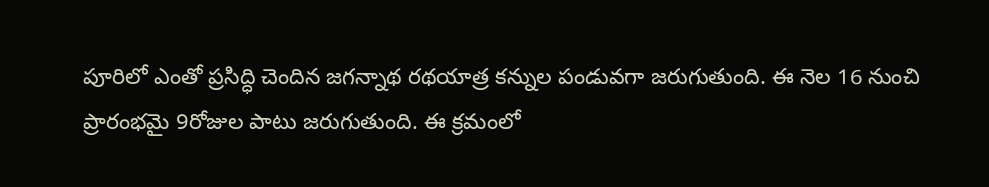పూరిలో ఎంతో ప్రసిద్ధి చెందిన జగన్నాథ రథయాత్ర కన్నుల పండువగా జరుగుతుంది. ఈ నెల 16 నుంచి ప్రారంభమై 9రోజుల పాటు జరుగుతుంది. ఈ క్రమంలో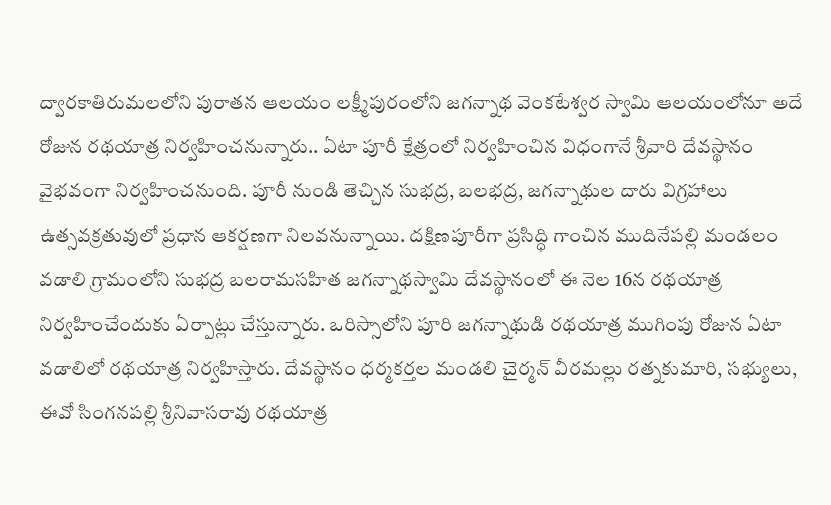ద్వారకాతిరుమలలోని పురాతన ఆలయం లక్ష్మీపురంలోని జగన్నాథ వెంకటేశ్వర స్వామి ఆలయంలోనూ అదే రోజున రథయాత్ర నిర్వహించనున్నారు.. ఏటా పూరీ క్షేత్రంలో నిర్వహించిన విధంగానే శ్రీవారి దేవస్థానం వైభవంగా నిర్వహించనుంది. పూరీ నుండి తెచ్చిన సుభద్ర, బలభద్ర, జగన్నాథుల దారు విగ్రహాలు ఉత్సవక్రతువులో ప్రధాన ఆకర్షణగా నిలవనున్నాయి. దక్షిణపూరీగా ప్రసిద్ధి గాంచిన ముదినేపల్లి మండలం వడాలి గ్రామంలోని సుభద్ర బలరామసహిత జగన్నాథస్వామి దేవస్థానంలో ఈ నెల 16న రథయాత్ర నిర్వహించేందుకు ఏర్పాట్లు చేస్తున్నారు. ఒరిస్సాలోని పూరి జగన్నాథుడి రథయాత్ర ముగింపు రోజున ఏటా వడాలిలో రథయాత్ర నిర్వహిస్తారు. దేవస్థానం ధర్మకర్తల మండలి చైర్మన్ వీరమల్లు రత్నకుమారి, సభ్యులు, ఈవో సింగనపల్లి శ్రీనివాసరావు రథయాత్ర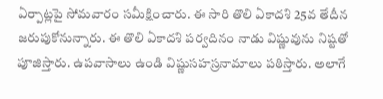ఏర్పాట్లపై సోమవారం సమీక్షించారు. ఈ సారి తొలి ఏకాదశి 25వ తేదీన జరుపుకోనున్నారు. ఈ తొలి ఏకాదశి పర్వదినం నాడు విష్ణువును నిష్టతో పూజిస్తారు. ఉపవాసాలు ఉండి విష్ణుసహస్రనామాలు పఠిస్తారు. అలాగే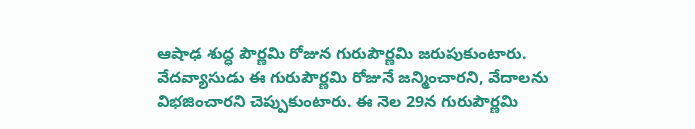ఆషాఢ శుద్ధ పౌర్ణమి రోజున గురుపౌర్ణమి జరుపుకుంటారు. వేదవ్యాసుడు ఈ గురుపౌర్ణమి రోజునే జన్మించారని, వేదాలను విభజించారని చెప్పుకుంటారు. ఈ నెల 29న గురుపౌర్ణమి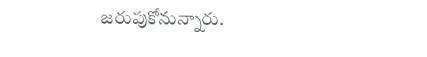జరుపుకోనున్నారు.